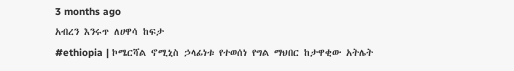3 months ago
አብረን እንሩጥ ለሀዋሳ ከፍታ
#ethiopia | ኮሜርሻል ኖሚኒስ ኃላፊነቱ የተወሰነ የግል ማህበር ከታዋቂው አትሌት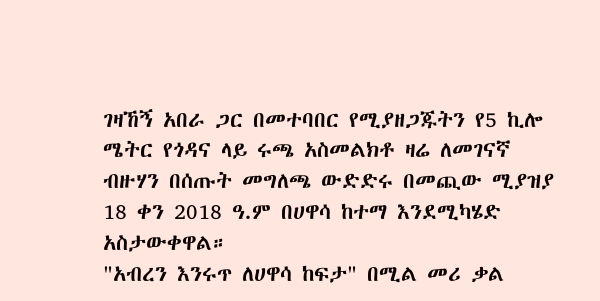ገዛኸኝ አበራ ጋር በመተባበር የሚያዘጋጁትን የ5 ኪሎ ሜትር የጎዳና ላይ ሩጫ አስመልክቶ ዛሬ ለመገናኛ ብዙሃን በሰጡት መግለጫ ውድድሩ በመጪው ሚያዝያ 18 ቀን 2018 ዓ.ም በሀዋሳ ከተማ እንደሚካሄድ አስታውቀዋል።
"አብረን እንሩጥ ለሀዋሳ ከፍታ" በሚል መሪ ቃል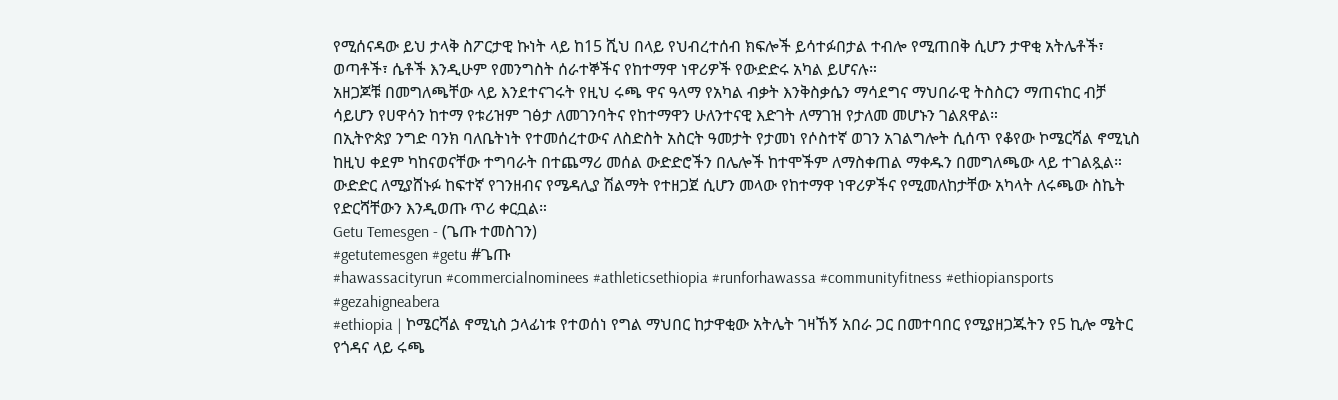የሚሰናዳው ይህ ታላቅ ስፖርታዊ ኩነት ላይ ከ15 ሺህ በላይ የህብረተሰብ ክፍሎች ይሳተፉበታል ተብሎ የሚጠበቅ ሲሆን ታዋቂ አትሌቶች፣ ወጣቶች፣ ሴቶች እንዲሁም የመንግስት ሰራተኞችና የከተማዋ ነዋሪዎች የውድድሩ አካል ይሆናሉ።
አዘጋጆቹ በመግለጫቸው ላይ እንደተናገሩት የዚህ ሩጫ ዋና ዓላማ የአካል ብቃት እንቅስቃሴን ማሳደግና ማህበራዊ ትስስርን ማጠናከር ብቻ ሳይሆን የሀዋሳን ከተማ የቱሪዝም ገፅታ ለመገንባትና የከተማዋን ሁለንተናዊ እድገት ለማገዝ የታለመ መሆኑን ገልጸዋል።
በኢትዮጵያ ንግድ ባንክ ባለቤትነት የተመሰረተውና ለስድስት አስርት ዓመታት የታመነ የሶስተኛ ወገን አገልግሎት ሲሰጥ የቆየው ኮሜርሻል ኖሚኒስ ከዚህ ቀደም ካከናወናቸው ተግባራት በተጨማሪ መሰል ውድድሮችን በሌሎች ከተሞችም ለማስቀጠል ማቀዱን በመግለጫው ላይ ተገልጿል።
ውድድር ለሚያሸኑፉ ከፍተኛ የገንዘብና የሜዳሊያ ሽልማት የተዘጋጀ ሲሆን መላው የከተማዋ ነዋሪዎችና የሚመለከታቸው አካላት ለሩጫው ስኬት የድርሻቸውን እንዲወጡ ጥሪ ቀርቧል።
Getu Temesgen - (ጌጡ ተመስገን)
#getutemesgen #getu #ጌጡ
#hawassacityrun #commercialnominees #athleticsethiopia #runforhawassa #communityfitness #ethiopiansports #gezahigneabera
#ethiopia | ኮሜርሻል ኖሚኒስ ኃላፊነቱ የተወሰነ የግል ማህበር ከታዋቂው አትሌት ገዛኸኝ አበራ ጋር በመተባበር የሚያዘጋጁትን የ5 ኪሎ ሜትር የጎዳና ላይ ሩጫ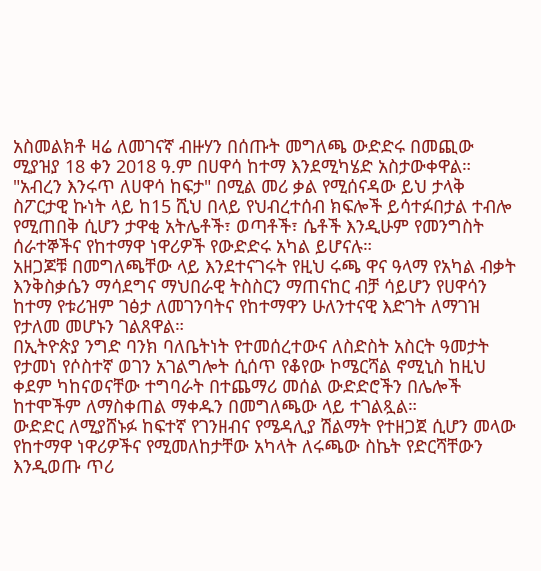አስመልክቶ ዛሬ ለመገናኛ ብዙሃን በሰጡት መግለጫ ውድድሩ በመጪው ሚያዝያ 18 ቀን 2018 ዓ.ም በሀዋሳ ከተማ እንደሚካሄድ አስታውቀዋል።
"አብረን እንሩጥ ለሀዋሳ ከፍታ" በሚል መሪ ቃል የሚሰናዳው ይህ ታላቅ ስፖርታዊ ኩነት ላይ ከ15 ሺህ በላይ የህብረተሰብ ክፍሎች ይሳተፉበታል ተብሎ የሚጠበቅ ሲሆን ታዋቂ አትሌቶች፣ ወጣቶች፣ ሴቶች እንዲሁም የመንግስት ሰራተኞችና የከተማዋ ነዋሪዎች የውድድሩ አካል ይሆናሉ።
አዘጋጆቹ በመግለጫቸው ላይ እንደተናገሩት የዚህ ሩጫ ዋና ዓላማ የአካል ብቃት እንቅስቃሴን ማሳደግና ማህበራዊ ትስስርን ማጠናከር ብቻ ሳይሆን የሀዋሳን ከተማ የቱሪዝም ገፅታ ለመገንባትና የከተማዋን ሁለንተናዊ እድገት ለማገዝ የታለመ መሆኑን ገልጸዋል።
በኢትዮጵያ ንግድ ባንክ ባለቤትነት የተመሰረተውና ለስድስት አስርት ዓመታት የታመነ የሶስተኛ ወገን አገልግሎት ሲሰጥ የቆየው ኮሜርሻል ኖሚኒስ ከዚህ ቀደም ካከናወናቸው ተግባራት በተጨማሪ መሰል ውድድሮችን በሌሎች ከተሞችም ለማስቀጠል ማቀዱን በመግለጫው ላይ ተገልጿል።
ውድድር ለሚያሸኑፉ ከፍተኛ የገንዘብና የሜዳሊያ ሽልማት የተዘጋጀ ሲሆን መላው የከተማዋ ነዋሪዎችና የሚመለከታቸው አካላት ለሩጫው ስኬት የድርሻቸውን እንዲወጡ ጥሪ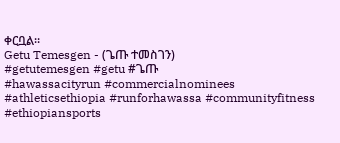ቀርቧል።
Getu Temesgen - (ጌጡ ተመስገን)
#getutemesgen #getu #ጌጡ
#hawassacityrun #commercialnominees #athleticsethiopia #runforhawassa #communityfitness #ethiopiansports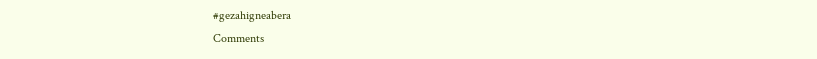#gezahigneabera
Comments